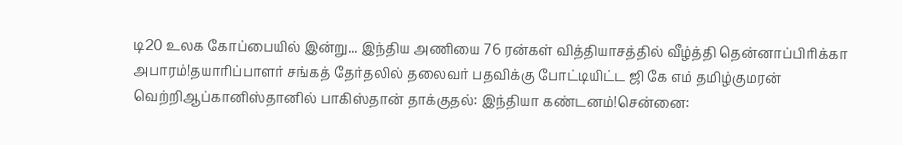டி20 உலக கோப்பையில் இன்று... இந்திய அணியை 76 ரன்கள் வித்தியாசத்தில் வீழ்த்தி தென்னாப்பிரிக்கா அபாரம்!தயாரிப்பாளர் சங்கத் தேர்தலில் தலைவர் பதவிக்கு போட்டியிட்ட ஜி கே எம் தமிழ்குமரன் வெற்றிஆப்கானிஸ்தானில் பாகிஸ்தான் தாக்குதல்: இந்தியா கண்டனம்!சென்னை: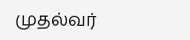முதல்வர்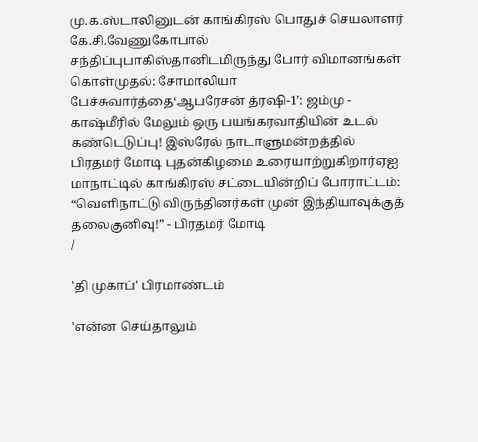மு.க.ஸ்டாலினுடன் காங்கிரஸ் பொதுச் செயலாளர் கே.சி.வேணுகோபால் சந்திப்புபாகிஸ்தானிடமிருந்து போர் விமானங்கள் கொள்முதல்: சோமாலியா பேச்சுவார்த்தை‘ஆபரேசன் த்ரஷி-1’: ஜம்மு - காஷ்மீரில் மேலும் ஒரு பயங்கரவாதியின் உடல் கண்டெடுப்பு! இஸ்ரேல் நாடாளுமன்றத்தில் பிரதமர் மோடி புதன்கிழமை உரையாற்றுகிறார்ஏஐ மாநாட்டில் காங்கிரஸ் சட்டையின்றிப் போராட்டம்: “வெளிநாட்டு விருந்தினர்கள் முன் இந்தியாவுக்குத் தலைகுனிவு!” - பிரதமர் மோடி
/

'தி முகாப்' பிரமாண்டம்

'என்ன செய்தாலும்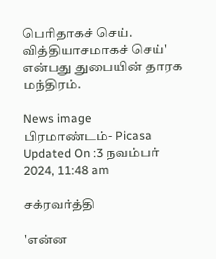பெரிதாகச் செய். வித்தியாசமாகச் செய்' என்பது துபையின் தாரக மந்திரம்.

News image
பிரமாண்டம்- Picasa
Updated On :3 நவம்பர் 2024, 11:48 am

சக்ரவர்த்தி

'என்ன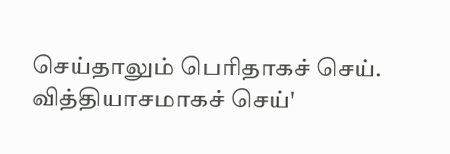செய்தாலும் பெரிதாகச் செய். வித்தியாசமாகச் செய்'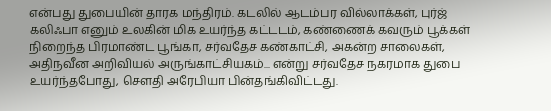என்பது துபையின் தாரக மந்திரம். கடலில் ஆடம்பர வில்லாக்கள், புர்ஜ் கலிஃபா எனும் உலகின் மிக உயர்ந்த கட்டடம், கண்ணைக் கவரும் பூக்கள் நிறைந்த பிரமாண்ட பூங்கா, சர்வதேச கண்காட்சி, அகன்ற சாலைகள், அதிநவீன அறிவியல் அருங்காட்சியகம்... என்று சர்வதேச நகரமாக துபை உயர்ந்தபோது, செளதி அரேபியா பின்தங்கிவிட்டது.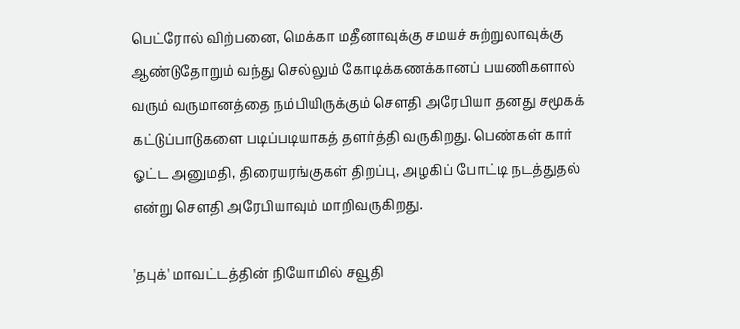பெட்ரோல் விற்பனை, மெக்கா மதீனாவுக்கு சமயச் சுற்றுலாவுக்கு ஆண்டுதோறும் வந்து செல்லும் கோடிக்கணக்கானப் பயணிகளால் வரும் வருமானத்தை நம்பியிருக்கும் சௌதி அரேபியா தனது சமூகக் கட்டுப்பாடுகளை படிப்படியாகத் தளர்த்தி வருகிறது. பெண்கள் கார் ஓட்ட அனுமதி, திரையரங்குகள் திறப்பு, அழகிப் போட்டி நடத்துதல் என்று சௌதி அரேபியாவும் மாறிவருகிறது.

'தபுக்' மாவட்டத்தின் நியோமில் சவூதி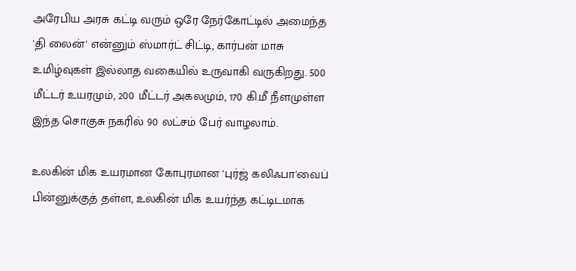அரேபிய அரசு கட்டி வரும் ஒரே நேர்கோட்டில் அமைந்த 'தி லைன்' என்னும் ஸ்மார்ட் சிட்டி, கார்பன் மாசு உமிழ்வுகள் இல்லாத வகையில் உருவாகி வருகிறது. 500 மீட்டர் உயரமும், 200 மீட்டர் அகலமும், 170 கி.மீ நீளமுள்ள இந்த சொகுசு நகரில் 90 லட்சம் பேர் வாழலாம்.

உலகின் மிக உயரமான கோபுரமான 'புர்ஜ் கலிஃபா'வைப் பின்னுக்குத் தள்ள, உலகின் மிக உயர்ந்த கட்டிடமாக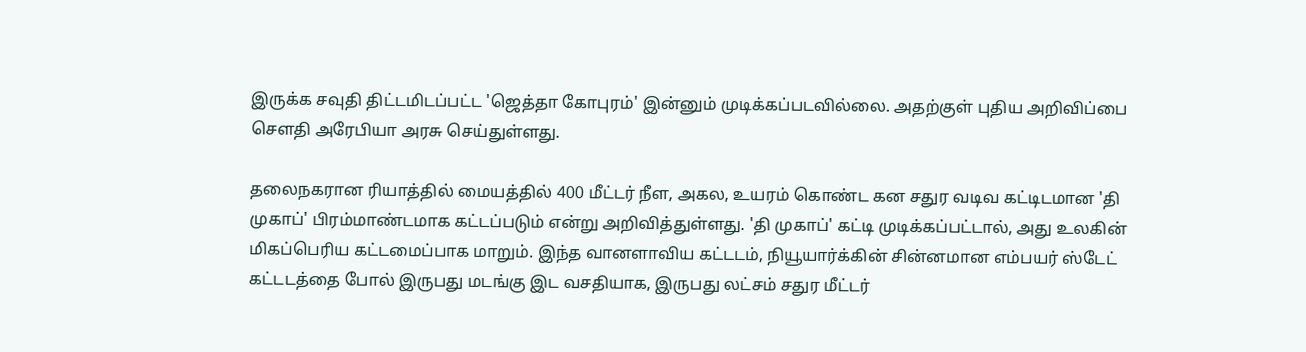இருக்க சவுதி திட்டமிடப்பட்ட 'ஜெத்தா கோபுரம்' இன்னும் முடிக்கப்படவில்லை. அதற்குள் புதிய அறிவிப்பை சௌதி அரேபியா அரசு செய்துள்ளது.

தலைநகரான ரியாத்தில் மையத்தில் 400 மீட்டர் நீள, அகல, உயரம் கொண்ட கன சதுர வடிவ கட்டிடமான 'தி முகாப்' பிரம்மாண்டமாக கட்டப்படும் என்று அறிவித்துள்ளது. 'தி முகாப்' கட்டி முடிக்கப்பட்டால், அது உலகின் மிகப்பெரிய கட்டமைப்பாக மாறும். இந்த வானளாவிய கட்டடம், நியூயார்க்கின் சின்னமான எம்பயர் ஸ்டேட் கட்டடத்தை போல் இருபது மடங்கு இட வசதியாக, இருபது லட்சம் சதுர மீட்டர்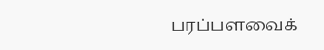பரப்பளவைக்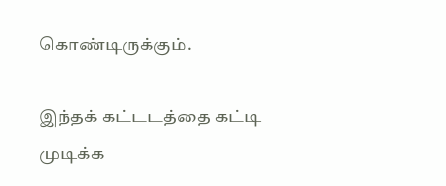கொண்டிருக்கும்.

இந்தக் கட்டடத்தை கட்டி முடிக்க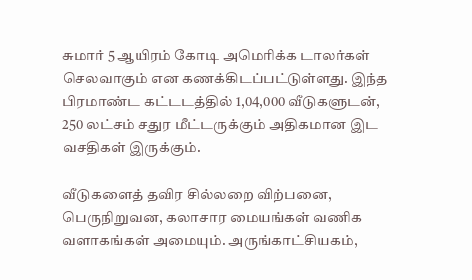சுமார் 5 ஆயிரம் கோடி அமெரிக்க டாலர்கள் செலவாகும் என கணக்கிடப்பட்டுள்ளது. இந்த பிரமாண்ட கட்டடத்தில் 1,04,000 வீடுகளுடன், 250 லட்சம் சதுர மீட்டருக்கும் அதிகமான இட வசதிகள் இருக்கும்.

வீடுகளைத் தவிர சில்லறை விற்பனை, பெருநிறுவன, கலாசார மையங்கள் வணிக வளாகங்கள் அமையும். அருங்காட்சியகம்,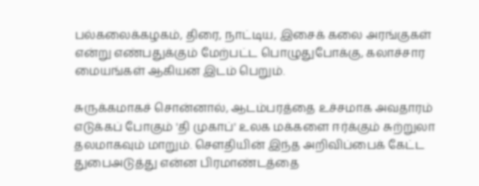பல்கலைக்கழகம், திரை, நாட்டிய, இசைக் கலை அரங்குகள் என்று எண்பதுக்கும் மேற்பட்ட பொழுதுபோக்கு, கலாச்சார மையங்கள் ஆகியன இடம் பெறும்.

சுருக்கமாகச் சொன்னால், ஆடம்பரத்தை உச்சமாக அவதாரம் எடுக்கப் போகும் 'தி முகாப்' உலக மக்களை ஈர்க்கும் சுற்றுலா தலமாகவும் மாறும். சௌதியின் இந்த அறிவிப்பைக் கேட்ட துபைஅடுத்து என்ன பிரமாண்டத்தை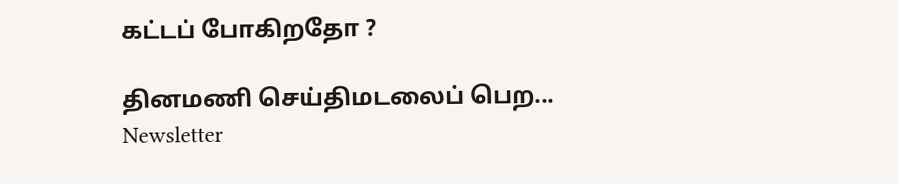கட்டப் போகிறதோ ?

தினமணி செய்திமடலைப் பெற... Newsletter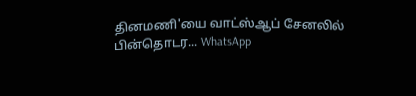தினமணி'யை வாட்ஸ்ஆப் சேனலில் பின்தொடர... WhatsApp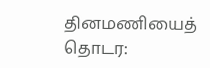தினமணியைத் தொடர: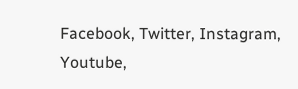Facebook, Twitter, Instagram, Youtube,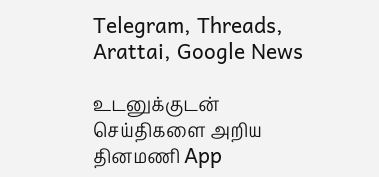Telegram, Threads, Arattai, Google News

உடனுக்குடன் செய்திகளை அறிய தினமணி App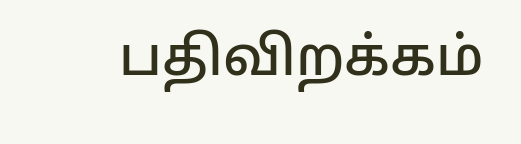பதிவிறக்கம்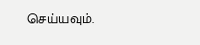செய்யவும்.